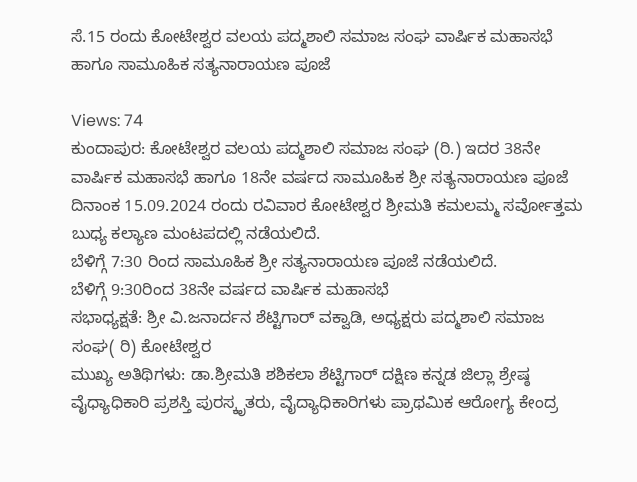ಸೆ.15 ರಂದು ಕೋಟೇಶ್ವರ ವಲಯ ಪದ್ಮಶಾಲಿ ಸಮಾಜ ಸಂಘ ವಾರ್ಷಿಕ ಮಹಾಸಭೆ ಹಾಗೂ ಸಾಮೂಹಿಕ ಸತ್ಯನಾರಾಯಣ ಪೂಜೆ

Views: 74
ಕುಂದಾಪುರ: ಕೋಟೇಶ್ವರ ವಲಯ ಪದ್ಮಶಾಲಿ ಸಮಾಜ ಸಂಘ (ರಿ.) ಇದರ 38ನೇ ವಾರ್ಷಿಕ ಮಹಾಸಭೆ ಹಾಗೂ 18ನೇ ವರ್ಷದ ಸಾಮೂಹಿಕ ಶ್ರೀ ಸತ್ಯನಾರಾಯಣ ಪೂಜೆ ದಿನಾಂಕ 15.09.2024 ರಂದು ರವಿವಾರ ಕೋಟೇಶ್ವರ ಶ್ರೀಮತಿ ಕಮಲಮ್ಮ ಸರ್ವೋತ್ತಮ ಬುಧ್ಯ ಕಲ್ಯಾಣ ಮಂಟಪದಲ್ಲಿ ನಡೆಯಲಿದೆ.
ಬೆಳಿಗ್ಗೆ 7:30 ರಿಂದ ಸಾಮೂಹಿಕ ಶ್ರೀ ಸತ್ಯನಾರಾಯಣ ಪೂಜೆ ನಡೆಯಲಿದೆ.
ಬೆಳಿಗ್ಗೆ 9:30ರಿಂದ 38ನೇ ವರ್ಷದ ವಾರ್ಷಿಕ ಮಹಾಸಭೆ
ಸಭಾಧ್ಯಕ್ಷತೆ: ಶ್ರೀ ವಿ.ಜನಾರ್ದನ ಶೆಟ್ಟಿಗಾರ್ ವಕ್ವಾಡಿ, ಅಧ್ಯಕ್ಷರು ಪದ್ಮಶಾಲಿ ಸಮಾಜ ಸಂಘ( ರಿ) ಕೋಟೇಶ್ವರ
ಮುಖ್ಯ ಅತಿಥಿಗಳು: ಡಾ.ಶ್ರೀಮತಿ ಶಶಿಕಲಾ ಶೆಟ್ಟಿಗಾರ್ ದಕ್ಷಿಣ ಕನ್ನಡ ಜಿಲ್ಲಾ ಶ್ರೇಷ್ಠ ವೈಧ್ಯಾಧಿಕಾರಿ ಪ್ರಶಸ್ತಿ ಪುರಸ್ಕೃತರು, ವೈದ್ಯಾಧಿಕಾರಿಗಳು ಪ್ರಾಥಮಿಕ ಆರೋಗ್ಯ ಕೇಂದ್ರ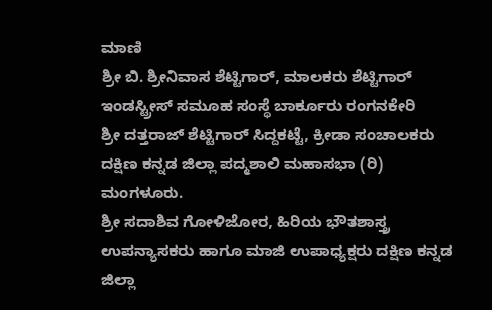ಮಾಣಿ
ಶ್ರೀ ಬಿ. ಶ್ರೀನಿವಾಸ ಶೆಟ್ಟಿಗಾರ್, ಮಾಲಕರು ಶೆಟ್ಟಿಗಾರ್ ಇಂಡಸ್ಟ್ರೀಸ್ ಸಮೂಹ ಸಂಸ್ಥೆ ಬಾರ್ಕೂರು ರಂಗನಕೇರಿ
ಶ್ರೀ ದತ್ತರಾಜ್ ಶೆಟ್ಟಿಗಾರ್ ಸಿದ್ದಕಟ್ಟೆ, ಕ್ರೀಡಾ ಸಂಚಾಲಕರು ದಕ್ಷಿಣ ಕನ್ನಡ ಜಿಲ್ಲಾ ಪದ್ಮಶಾಲಿ ಮಹಾಸಭಾ (ರಿ) ಮಂಗಳೂರು.
ಶ್ರೀ ಸದಾಶಿವ ಗೋಳಿಜೋರ, ಹಿರಿಯ ಭೌತಶಾಸ್ತ್ರ ಉಪನ್ಯಾಸಕರು ಹಾಗೂ ಮಾಜಿ ಉಪಾಧ್ಯಕ್ಷರು ದಕ್ಷಿಣ ಕನ್ನಡ ಜಿಲ್ಲಾ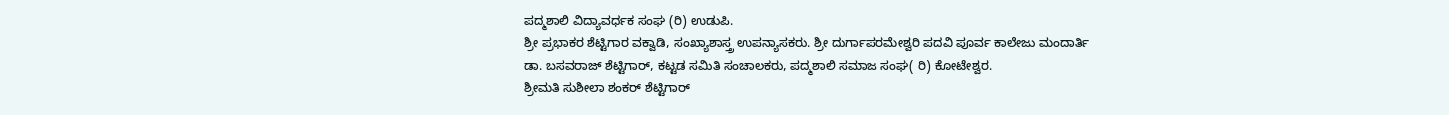ಪದ್ಮಶಾಲಿ ವಿದ್ಯಾವರ್ಧಕ ಸಂಘ (ರಿ) ಉಡುಪಿ.
ಶ್ರೀ ಪ್ರಭಾಕರ ಶೆಟ್ಟಿಗಾರ ವಕ್ವಾಡಿ, ಸಂಖ್ಯಾಶಾಸ್ತ್ರ ಉಪನ್ಯಾಸಕರು. ಶ್ರೀ ದುರ್ಗಾಪರಮೇಶ್ವರಿ ಪದವಿ ಪೂರ್ವ ಕಾಲೇಜು ಮಂದಾರ್ತಿ
ಡಾ. ಬಸವರಾಜ್ ಶೆಟ್ಟಿಗಾರ್, ಕಟ್ಟಡ ಸಮಿತಿ ಸಂಚಾಲಕರು, ಪದ್ಮಶಾಲಿ ಸಮಾಜ ಸಂಘ( ರಿ) ಕೋಟೇಶ್ವರ.
ಶ್ರೀಮತಿ ಸುಶೀಲಾ ಶಂಕರ್ ಶೆಟ್ಟಿಗಾರ್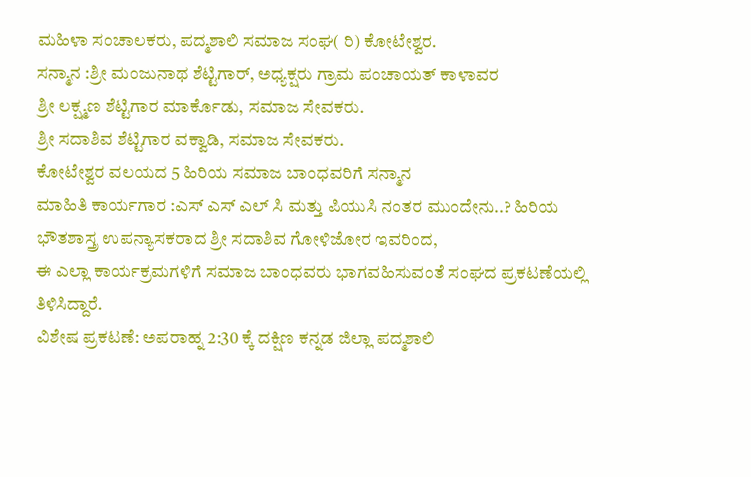ಮಹಿಳಾ ಸಂಚಾಲಕರು, ಪದ್ಮಶಾಲಿ ಸಮಾಜ ಸಂಘ( ರಿ) ಕೋಟೇಶ್ವರ.
ಸನ್ಮಾನ :ಶ್ರೀ ಮಂಜುನಾಥ ಶೆಟ್ಟಿಗಾರ್, ಅಧ್ಯಕ್ಷರು ಗ್ರಾಮ ಪಂಚಾಯತ್ ಕಾಳಾವರ
ಶ್ರೀ ಲಕ್ಷ್ಮಣ ಶೆಟ್ಟಿಗಾರ ಮಾರ್ಕೊಡು, ಸಮಾಜ ಸೇವಕರು.
ಶ್ರೀ ಸದಾಶಿವ ಶೆಟ್ಟಿಗಾರ ವಕ್ವಾಡಿ, ಸಮಾಜ ಸೇವಕರು.
ಕೋಟೇಶ್ವರ ವಲಯದ 5 ಹಿರಿಯ ಸಮಾಜ ಬಾಂಧವರಿಗೆ ಸನ್ಮಾನ
ಮಾಹಿತಿ ಕಾರ್ಯಗಾರ :ಎಸ್ ಎಸ್ ಎಲ್ ಸಿ ಮತ್ತು ಪಿಯುಸಿ ನಂತರ ಮುಂದೇನು..? ಹಿರಿಯ ಭೌತಶಾಸ್ತ್ರ ಉಪನ್ಯಾಸಕರಾದ ಶ್ರೀ ಸದಾಶಿವ ಗೋಳಿಜೋರ ಇವರಿಂದ,
ಈ ಎಲ್ಲಾ ಕಾರ್ಯಕ್ರಮಗಳಿಗೆ ಸಮಾಜ ಬಾಂಧವರು ಭಾಗವಹಿಸುವಂತೆ ಸಂಘದ ಪ್ರಕಟಣೆಯಲ್ಲಿ ತಿಳಿಸಿದ್ದಾರೆ.
ವಿಶೇಷ ಪ್ರಕಟಣೆ: ಅಪರಾಹ್ನ 2:30 ಕ್ಕೆ ದಕ್ಷಿಣ ಕನ್ನಡ ಜಿಲ್ಲಾ ಪದ್ಮಶಾಲಿ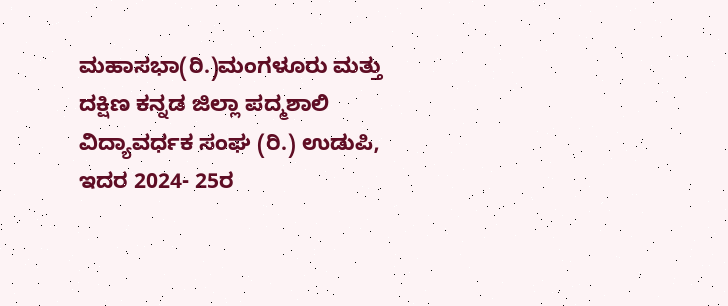ಮಹಾಸಭಾ(ರಿ.)ಮಂಗಳೂರು ಮತ್ತು ದಕ್ಷಿಣ ಕನ್ನಡ ಜಿಲ್ಲಾ ಪದ್ಮಶಾಲಿ ವಿದ್ಯಾವರ್ಧಕ ಸಂಘ (ರಿ.) ಉಡುಪಿ, ಇದರ 2024- 25ರ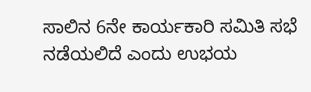ಸಾಲಿನ 6ನೇ ಕಾರ್ಯಕಾರಿ ಸಮಿತಿ ಸಭೆ ನಡೆಯಲಿದೆ ಎಂದು ಉಭಯ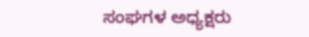ಸಂಘಗಳ ಅಧ್ಯಕ್ಷರು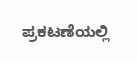ಪ್ರಕಟಣೆಯಲ್ಲಿ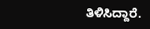ತಿಳಿಸಿದ್ದಾರೆ.